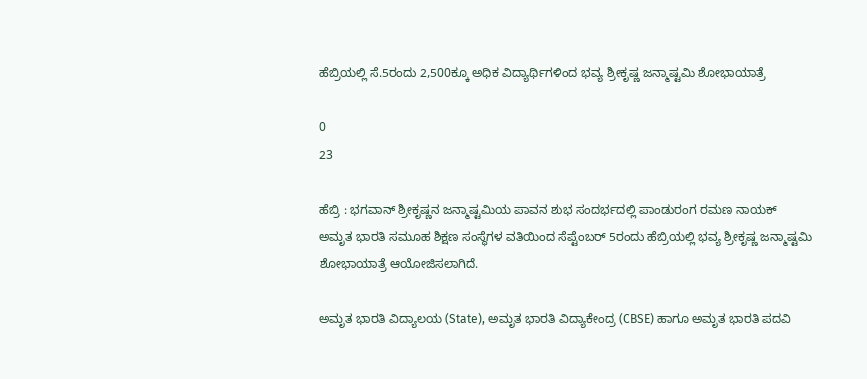ಹೆಬ್ರಿಯಲ್ಲಿ ಸೆ.5ರಂದು 2,500ಕ್ಕೂ ಅಧಿಕ ವಿದ್ಯಾರ್ಥಿಗಳಿಂದ ಭವ್ಯ ಶ್ರೀಕೃಷ್ಣ ಜನ್ಮಾಷ್ಟಮಿ ಶೋಭಾಯಾತ್ರೆ

0
23

ಹೆಬ್ರಿ : ಭಗವಾನ್ ಶ್ರೀಕೃಷ್ಣನ ಜನ್ಮಾಷ್ಟಮಿಯ ಪಾವನ ಶುಭ ಸಂದರ್ಭದಲ್ಲಿ ಪಾಂಡುರಂಗ ರಮಣ ನಾಯಕ್ ಅಮೃತ ಭಾರತಿ ಸಮೂಹ ಶಿಕ್ಷಣ ಸಂಸ್ಥೆಗಳ ವತಿಯಿಂದ ಸೆಪ್ಟೆಂಬರ್ 5ರಂದು ಹೆಬ್ರಿಯಲ್ಲಿ ಭವ್ಯ ಶ್ರೀಕೃಷ್ಣ ಜನ್ಮಾಷ್ಟಮಿ ಶೋಭಾಯಾತ್ರೆ ಆಯೋಜಿಸಲಾಗಿದೆ.

ಅಮೃತ ಭಾರತಿ ವಿದ್ಯಾಲಯ (State), ಅಮೃತ ಭಾರತಿ ವಿದ್ಯಾಕೇಂದ್ರ (CBSE) ಹಾಗೂ ಅಮೃತ ಭಾರತಿ ಪದವಿ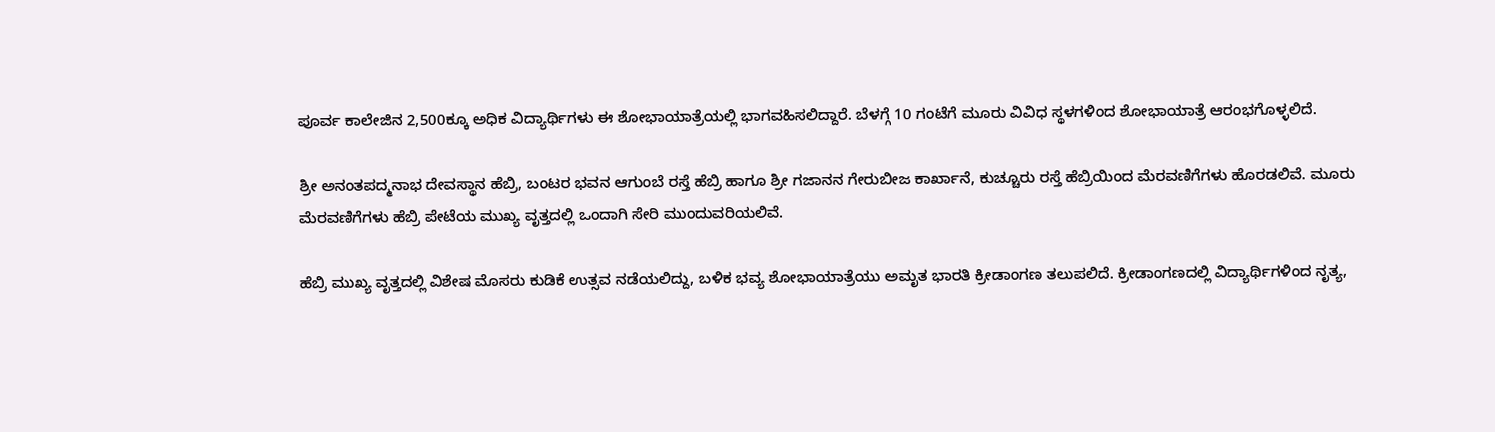ಪೂರ್ವ ಕಾಲೇಜಿನ 2,500ಕ್ಕೂ ಅಧಿಕ ವಿದ್ಯಾರ್ಥಿಗಳು ಈ ಶೋಭಾಯಾತ್ರೆಯಲ್ಲಿ ಭಾಗವಹಿಸಲಿದ್ದಾರೆ. ಬೆಳಗ್ಗೆ 10 ಗಂಟೆಗೆ ಮೂರು ವಿವಿಧ ಸ್ಥಳಗಳಿಂದ ಶೋಭಾಯಾತ್ರೆ ಆರಂಭಗೊಳ್ಳಲಿದೆ.

ಶ್ರೀ ಅನಂತಪದ್ಮನಾಭ ದೇವಸ್ಥಾನ ಹೆಬ್ರಿ, ಬಂಟರ ಭವನ ಆಗುಂಬೆ ರಸ್ತೆ ಹೆಬ್ರಿ ಹಾಗೂ ಶ್ರೀ ಗಜಾನನ ಗೇರುಬೀಜ ಕಾರ್ಖಾನೆ, ಕುಚ್ಚೂರು ರಸ್ತೆ ಹೆಬ್ರಿಯಿಂದ ಮೆರವಣಿಗೆಗಳು ಹೊರಡಲಿವೆ. ಮೂರು ಮೆರವಣಿಗೆಗಳು ಹೆಬ್ರಿ ಪೇಟೆಯ ಮುಖ್ಯ ವೃತ್ತದಲ್ಲಿ ಒಂದಾಗಿ ಸೇರಿ ಮುಂದುವರಿಯಲಿವೆ.

ಹೆಬ್ರಿ ಮುಖ್ಯ ವೃತ್ತದಲ್ಲಿ ವಿಶೇಷ ಮೊಸರು ಕುಡಿಕೆ ಉತ್ಸವ ನಡೆಯಲಿದ್ದು, ಬಳಿಕ ಭವ್ಯ ಶೋಭಾಯಾತ್ರೆಯು ಅಮೃತ ಭಾರತಿ ಕ್ರೀಡಾಂಗಣ ತಲುಪಲಿದೆ. ಕ್ರೀಡಾಂಗಣದಲ್ಲಿ ವಿದ್ಯಾರ್ಥಿಗಳಿಂದ ನೃತ್ಯ,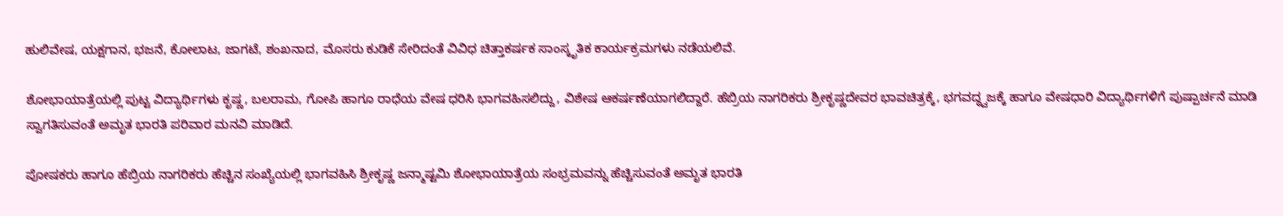ಹುಲಿವೇಷ, ಯಕ್ಷಗಾನ, ಭಜನೆ, ಕೋಲಾಟ, ಜಾಗಟೆ, ಶಂಖನಾದ, ಮೊಸರು ಕುಡಿಕೆ ಸೇರಿದಂತೆ ವಿವಿಧ ಚಿತ್ತಾಕರ್ಷಕ ಸಾಂಸ್ಕೃತಿಕ ಕಾರ್ಯಕ್ರಮಗಳು ನಡೆಯಲಿವೆ.

ಶೋಭಾಯಾತ್ರೆಯಲ್ಲಿ ಪುಟ್ಟ ವಿದ್ಯಾರ್ಥಿಗಳು ಕೃಷ್ಣ, ಬಲರಾಮ, ಗೋಪಿ ಹಾಗೂ ರಾಧೆಯ ವೇಷ ಧರಿಸಿ ಭಾಗವಹಿಸಲಿದ್ದು, ವಿಶೇಷ ಆಕರ್ಷಣೆಯಾಗಲಿದ್ದಾರೆ. ಹೆಬ್ರಿಯ ನಾಗರಿಕರು ಶ್ರೀಕೃಷ್ಣದೇವರ ಭಾವಚಿತ್ರಕ್ಕೆ, ಭಗವದ್ಧ್ವಜಕ್ಕೆ ಹಾಗೂ ವೇಷಧಾರಿ ವಿದ್ಯಾರ್ಥಿಗಳಿಗೆ ಪುಷ್ಪಾರ್ಚನೆ ಮಾಡಿ ಸ್ವಾಗತಿಸುವಂತೆ ಅಮೃತ ಭಾರತಿ ಪರಿವಾರ ಮನವಿ ಮಾಡಿದೆ.

ಪೋಷಕರು ಹಾಗೂ ಹೆಬ್ರಿಯ ನಾಗರಿಕರು ಹೆಚ್ಚಿನ ಸಂಖ್ಯೆಯಲ್ಲಿ ಭಾಗವಹಿಸಿ ಶ್ರೀಕೃಷ್ಣ ಜನ್ಮಾಷ್ಟಮಿ ಶೋಭಾಯಾತ್ರೆಯ ಸಂಭ್ರಮವನ್ನು ಹೆಚ್ಚಿಸುವಂತೆ ಅಮೃತ ಭಾರತಿ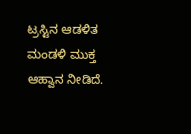ಟ್ರಸ್ಟಿನ ಆಡಳಿತ ಮಂಡಳಿ ಮುಕ್ತ ಆಹ್ವಾನ ನೀಡಿದೆ.